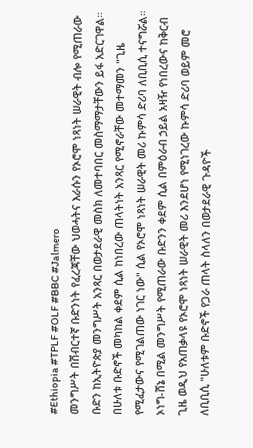#Ethiopia #TPLF #OLF #BBC #Jalmero
መንግሥት በሽብርተኛ ቡድንነት የፈረጃቸው ህወሓትና እራሱን የኦሮሞ ነጻነት ሠራዊት ብሎ የሚጠራው ቡድን ከኢትዮጵያ መንግሥት አንጻር በወታደራዊ መስክ ለመተባበር መስማማታቸውን ይፋ አድርገዋል።
በሁለቱ ቡድኖች መካከል ቀደም ሲል ከነበረው ጠላትነት አንጻር የሚኖራቸው መተማመን "ጊዜ የሚፈታውና የሚገልጠው ነገር ነው" ሲል የኦሮሞ ነጻነት ሠራዊት መሪ ኩምሳ ድሪባ ለቢቢሲ ተናግሯል።
ኦነግ-ሸኔ በሚል መንግሥት የሚጠራው ቡድንን ቀደም ሲል በምዕራብ ኃይል አዛዥ የነበረውና ከቅርብ ጊዜ ወዲህ የአጠቃላዩ የኦሮሞ ነጻነት ሠራዊት መሪ እንደሆነ የሚነገረው ኩምሳ ድሪባ ወይም መሮ ለቢቢሲ "ሁለቱም ቡድኖች የጋራ ጠላት ስላለን በወታደራዊ ጉዳዮች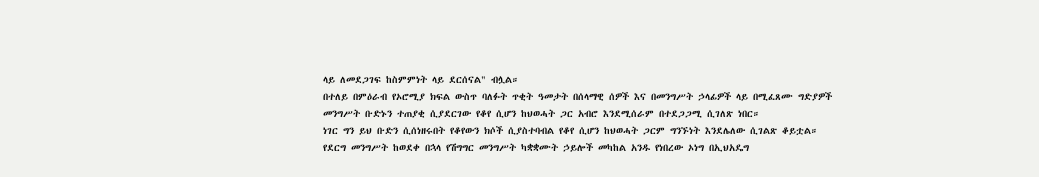ላይ ለመደጋገፍ ከስምምነት ላይ ደርሰናል" ብሏል።
በተለይ በምዕራብ የኦሮሚያ ክፍል ውስጥ ባለፉት ጥቂት ዓመታት በሰላማዊ ሰዎች እና በመንግሥት ኃላፊዎች ላይ በሚፈጸሙ ግድያዎች መንግሥት ቡድኑን ተጠያቂ ሲያደርገው የቆየ ሲሆን ከህወሓት ጋር አብሮ እንደሚሰራም በተደጋጋሚ ሲገለጽ ነበር።
ነገር ግን ይህ ቡድን ሲሰነዘሩበት የቆየውን ክሶች ሲያስተባብል የቆየ ሲሆን ከህወሓት ጋርም ግንኙነት እንደሌለው ሲገልጽ ቆይቷል።
የደርግ መንግሥት ከወደቀ በኋላ የሽግግር መንግሥት ካቋቋሙት ኃይሎች መካከል አንዱ የነበረው ኦነግ በኢህአዴግ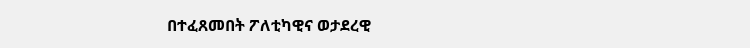በተፈጸመበት ፖለቲካዊና ወታደረዊ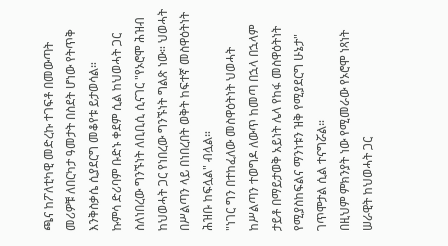ጫና ከፖለቲካዊ መድረኩ ተገፍቶ በመውጣት መሪዎቹ ለበርካታ ዓመታት በስደት ሆነው የትጥቅ እንቅስቃሴ ሲያደርግ መቆየቱ ይታወሳል።
ኩምሳ ድሪባም ቡድኑ ቀደም ሲል ከህወሓት ጋር ስለነበረው ግንኙነት ለቢቢሲ ሲናገር "የኦሮሞ ሕዝብ ከህወሓት ጋር የነበረው ግንኙነት ግልጽ ነው። ህወሓት በሥልጣን ላይ በነበረበት ወቅት ከፍተኛ መስዋዕትነት ሕዝቡ ከፍሏል" ብሏል።
"ነገር ግን በተከፈለው መስዋዕትነት ህወሓት ከሥልጣን ተወግዶ ለውጥ ከመጣ በኋላ በኋላም ታይቶ በማይታወቅ አይነት ሌላ የከፋ መስዋዕትነት የሚያስከፍልና ማንነቱን ዝቅ የሚያደርግ ሁኔታ" ገጥሞታል ሲል ተናግሯል።
በዚህም ምክንያት ነው የሚመራው የኦሮሞ ነጻነት ሠራዊት ከህወሓት ጋር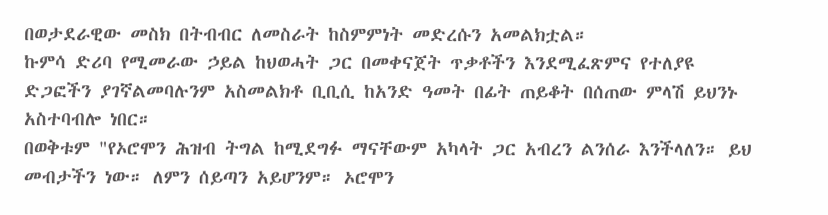በወታደራዊው መስክ በትብብር ለመስራት ከስምምነት መድረሱን አመልክቷል።
ኩምሳ ድሪባ የሚመራው ኃይል ከህወሓት ጋር በመቀናጀት ጥቃቶችን እንደሚፈጽምና የተለያዩ ድጋፎችን ያገኛልመባሉንም አስመልክቶ ቢቢሲ ከአንድ ዓመት በፊት ጠይቆት በሰጠው ምላሽ ይህንኑ አስተባብሎ ነበር።
በወቅቱም "የኦሮሞን ሕዝብ ትግል ከሚደግፉ ማናቸውም አካላት ጋር አብረን ልንሰራ እንችላለን። ይህ መብታችን ነው። ለምን ሰይጣን አይሆንም። ኦሮሞን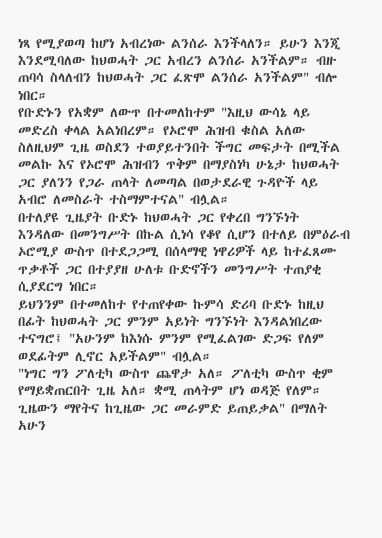ነጻ የሚያወጣ ከሆነ አብረነው ልንሰራ እንችላለን። ይሁን እንጂ እንደሚባለው ከህወሓት ጋር አብረን ልንሰራ አንችልም። ብዙ ጠባሳ ስላለብን ከህወሓት ጋር ፈጽሞ ልንሰራ አንችልም" ብሎ ነበር።
የቡድኑን የአቋም ለውጥ በተመለከተም "እዚህ ውሳኔ ላይ መድረስ ቀላል አልነበረም። የኦሮሞ ሕዝብ ቁስል አለው ስለዚህም ጊዜ ወስደን ተወያይተንበት ችግር መፍታት በሚችል መልኩ እና የኦሮሞ ሕዝብን ጥቅም በማያስነካ ሁኔታ ከህወሓት ጋር ያለንን የጋራ ጠላት ለመጣል በወታደራዊ ጉዳዮች ላይ አብሮ ለመስራት ተስማምተናል" ብሏል።
በተለያዩ ጊዜያት ቡድኑ ከህወሓት ጋር የቀረበ ግንኙነት እንዳለው በመንግሥት በኩል ሲነሳ የቆየ ሲሆን በተለይ በምዕራብ ኦሮሚያ ውስጥ በተደጋጋሚ በሰላማዊ ነዋሪዎች ላይ ከተፈጸሙ ጥቃቶች ጋር በተያያዘ ሁለቱ ቡድኖችን መንግሥት ተጠያቂ ሲያደርግ ነበር።
ይህንንም በተመለከተ የተጠየቀው ኩምሳ ድሪባ ቡድኑ ከዚህ በፊት ከህወሓት ጋር ምንም አይነት ግንኙነት እንዳልነበረው ተናግሮ፤ "አሁንም ከእነሱ ምንም የሚፈልገው ድጋፍ የለም ወደፊትም ሊኖር አይችልም" ብሏል።
"ነግር ግን ፖለቲካ ውስጥ ጨዋታ አለ። ፖለቲካ ውስጥ ቂም የማይቋጠርበት ጊዜ አለ። ቋሚ ጠላትም ሆነ ወዳጅ የለም። ጊዜውን ማየትና ከጊዜው ጋር መራምድ ይጠይቃል" በማለት አሁን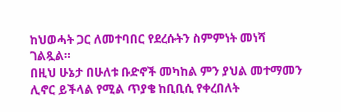ከህወሓት ጋር ለመተባበር የደረሱትን ስምምነት መነሻ ገልጿል።
በዚህ ሁኔታ በሁለቱ ቡድኖች መካከል ምን ያህል መተማመን ሊኖር ይችላል የሚል ጥያቄ ከቢቢሲ የቀረበለት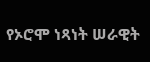የኦሮሞ ነጻነት ሠራዊት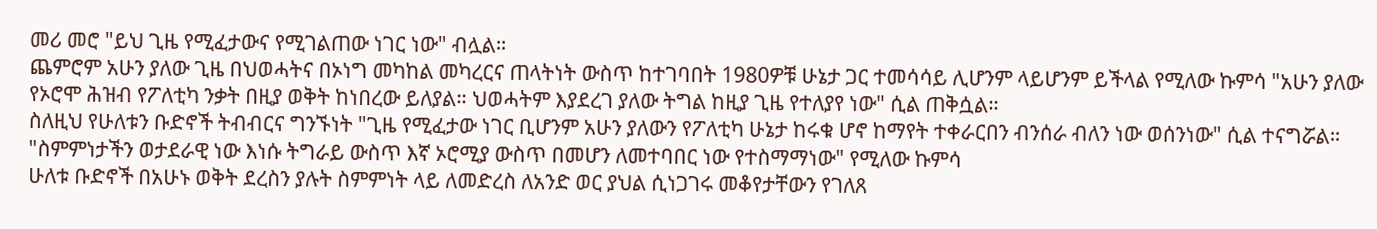መሪ መሮ "ይህ ጊዜ የሚፈታውና የሚገልጠው ነገር ነው" ብሏል።
ጨምሮም አሁን ያለው ጊዜ በህወሓትና በኦነግ መካከል መካረርና ጠላትነት ውስጥ ከተገባበት 1980ዎቹ ሁኔታ ጋር ተመሳሳይ ሊሆንም ላይሆንም ይችላል የሚለው ኩምሳ "አሁን ያለው የኦሮሞ ሕዝብ የፖለቲካ ንቃት በዚያ ወቅት ከነበረው ይለያል። ህወሓትም እያደረገ ያለው ትግል ከዚያ ጊዜ የተለያየ ነው" ሲል ጠቅሷል።
ስለዚህ የሁለቱን ቡድኖች ትብብርና ግንኙነት "ጊዜ የሚፈታው ነገር ቢሆንም አሁን ያለውን የፖለቲካ ሁኔታ ከሩቁ ሆኖ ከማየት ተቀራርበን ብንሰራ ብለን ነው ወሰንነው" ሲል ተናግሯል።
"ስምምነታችን ወታደራዊ ነው እነሱ ትግራይ ውስጥ እኛ ኦሮሚያ ውስጥ በመሆን ለመተባበር ነው የተስማማነው" የሚለው ኩምሳ
ሁለቱ ቡድኖች በአሁኑ ወቅት ደረስን ያሉት ስምምነት ላይ ለመድረስ ለአንድ ወር ያህል ሲነጋገሩ መቆየታቸውን የገለጸ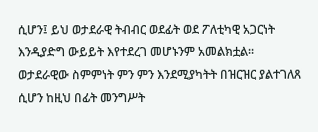ሲሆን፤ ይህ ወታደራዊ ትብብር ወደፊት ወደ ፖለቲካዊ አጋርነት እንዲያድግ ውይይት እየተደረገ መሆኑንም አመልክቷል።
ወታደራዊው ስምምነት ምን ምን እንደሚያካትት በዝርዝር ያልተገለጸ ሲሆን ከዚህ በፊት መንግሥት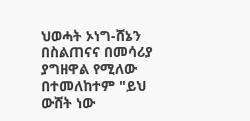ህወሓት ኦነግ-ሸኔን በስልጠናና በመሳሪያ ያግዘዋል የሚለው በተመለከተም "ይህ ውሸት ነው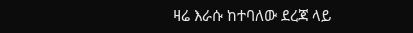ዛሬ እራሱ ከተባለው ደረጃ ላይ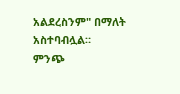አልደረስንም" በማለት አስተባብሏል።
ምንጭ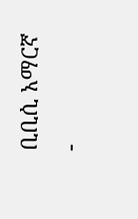ቢቢሲ አማርኛ
-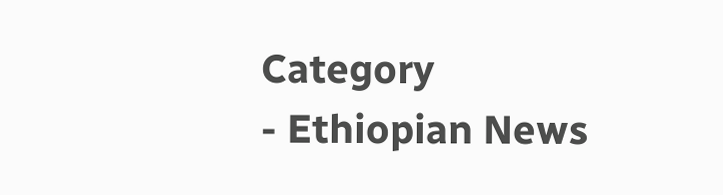Category
- Ethiopian News